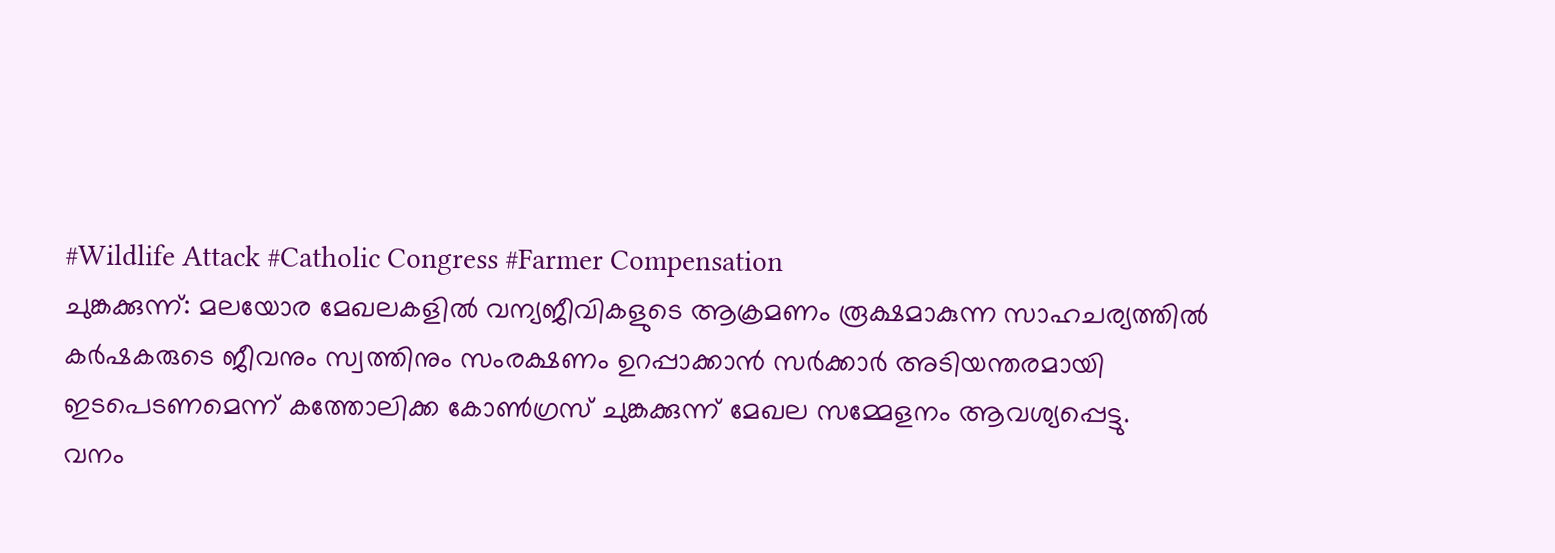#Wildlife Attack #Catholic Congress #Farmer Compensation
ചുങ്കക്കുന്ന്: മലയോര മേഖലകളിൽ വന്യജീവികളുടെ ആക്രമണം രൂക്ഷമാകുന്ന സാഹചര്യത്തിൽ കർഷകരുടെ ജീവനും സ്വത്തിനും സംരക്ഷണം ഉറപ്പാക്കാൻ സർക്കാർ അടിയന്തരമായി ഇടപെടണമെന്ന് കത്തോലിക്ക കോൺഗ്രസ് ചുങ്കക്കുന്ന് മേഖല സമ്മേളനം ആവശ്യപ്പെട്ടു.
വനം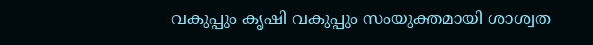വകുപ്പും കൃഷി വകുപ്പും സംയുക്തമായി ശാശ്വത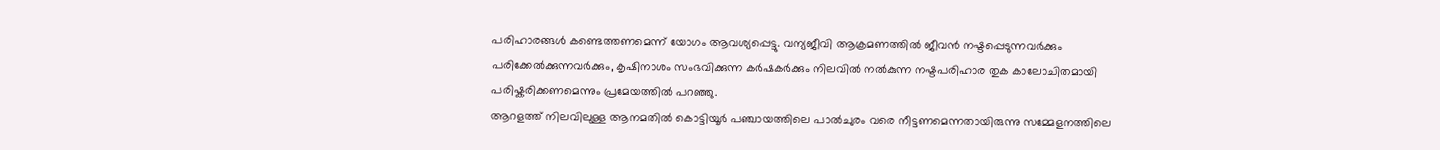പരിഹാരങ്ങൾ കണ്ടെത്തണമെന്ന് യോഗം ആവശ്യപ്പെട്ടു. വന്യജീവി ആക്രമണത്തിൽ ജീവൻ നഷ്ടപ്പെടുന്നവർക്കും പരിക്കേൽക്കുന്നവർക്കും, കൃഷിനാശം സംഭവിക്കുന്ന കർഷകർക്കും നിലവിൽ നൽകുന്ന നഷ്ടപരിഹാര തുക കാലോചിതമായി പരിഷ്കരിക്കണമെന്നും പ്രമേയത്തിൽ പറഞ്ഞു.
ആറളത്ത് നിലവിലുള്ള ആനമതിൽ കൊട്ടിയൂർ പഞ്ചായത്തിലെ പാൽചുരം വരെ നീട്ടണമെന്നതായിരുന്നു സമ്മേളനത്തിലെ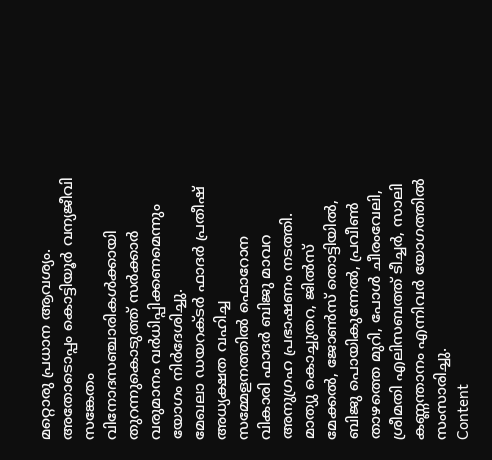മറ്റൊരു പ്രധാന ആവശ്യം. അതോടൊപ്പം കൊട്ടിയൂർ വന്യജീവി സങ്കേതം വിനോദസഞ്ചാരികൾക്കായി തുറന്നുകൊടുത്ത് സർക്കാർ വരുമാനം വർധിപ്പിക്കണമെന്നും യോഗം നിർദേശിച്ചു.
മേഖലാ ഡയറക്ടർ ഫാദർ പ്രതീഷ് അധ്യക്ഷത വഹിച്ച സമ്മേളനത്തിൽ ഫൊറോന വികാരി ഫാദർ ബിജു മാവറ അനുഗ്രഹ പ്രഭാഷണം നടത്തി. മാത്യു കൊച്ചുതറ, ജിൽസ് മേക്കൽ, ജോൺസ് തൊട്ടിയിൽ, ബിജു പൊയികുന്നേൽ, പ്രവീൺ താഴത്തെ മുറി, പോൾ ചീരംവേലി, ശ്രീമതി എലിസബത്ത് ടീച്ചർ, സാലി കണ്ണന്താനം എന്നിവർ യോഗത്തിൽ സംസാരിച്ചു.
Content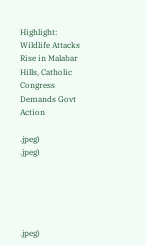Highlight: Wildlife Attacks Rise in Malabar Hills, Catholic Congress Demands Govt Action

.jpeg)
.jpeg)





.jpeg)